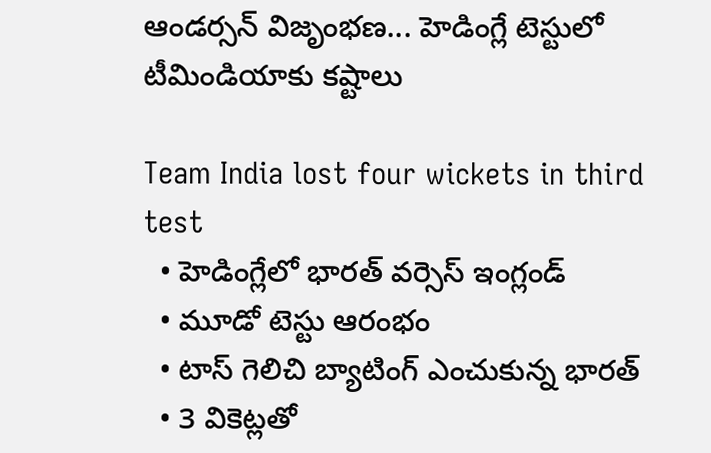ఆండర్సన్ విజృంభణ... హెడింగ్లే టెస్టులో టీమిండియాకు కష్టాలు

Team India lost four wickets in third test
  • హెడింగ్లేలో భారత్ వర్సెస్ ఇంగ్లండ్
  • మూడో టెస్టు ఆరంభం
  • టాస్ గెలిచి బ్యాటింగ్ ఎంచుకున్న భారత్
  • 3 వికెట్లతో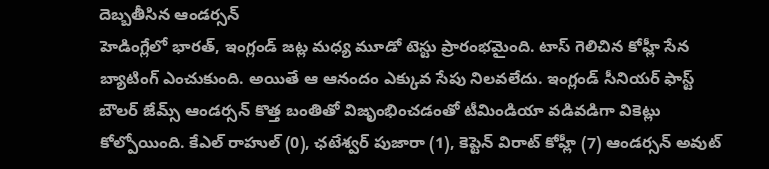దెబ్బతీసిన ఆండర్సన్
హెడింగ్లేలో భారత్, ఇంగ్లండ్ జట్ల మధ్య మూడో టెస్టు ప్రారంభమైంది. టాస్ గెలిచిన కోహ్లీ సేన బ్యాటింగ్ ఎంచుకుంది. అయితే ఆ ఆనందం ఎక్కువ సేపు నిలవలేదు. ఇంగ్లండ్ సీనియర్ ఫాస్ట్ బౌలర్ జేమ్స్ ఆండర్సన్ కొత్త బంతితో విజృంభించడంతో టీమిండియా వడివడిగా వికెట్లు కోల్పోయింది. కేఎల్ రాహుల్ (0), ఛటేశ్వర్ పుజారా (1), కెప్టెన్ విరాట్ కోహ్లీ (7) ఆండర్సన్ అవుట్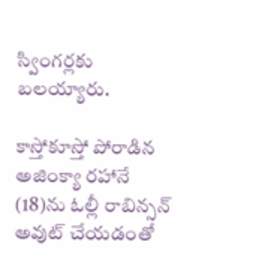స్వింగర్లకు బలయ్యారు.

కాస్తోకూస్తో పోరాడిన అజింక్యా రహానే (18)ను ఓల్లీ రాబిన్సన్ అవుట్ చేయడంతో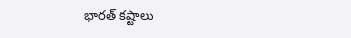భారత్ కష్టాలు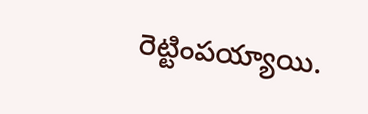రెట్టింపయ్యాయి.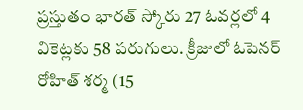ప్రస్తుతం భారత్ స్కోరు 27 ఓవర్లలో 4 వికెట్లకు 58 పరుగులు. క్రీజులో ఓపెనర్ రోహిత్ శర్మ (15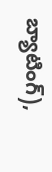బ్యాటింగ్),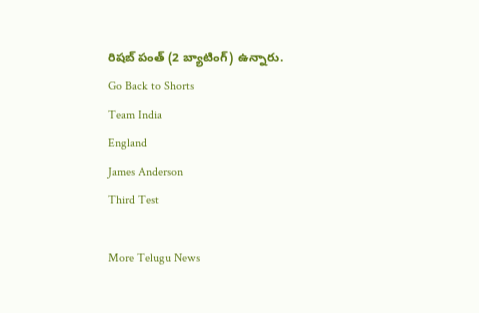రిషబ్ పంత్ (2 బ్యాటింగ్) ఉన్నారు.
Go Back to Shorts
Team India
England
James Anderson
Third Test

More Telugu News